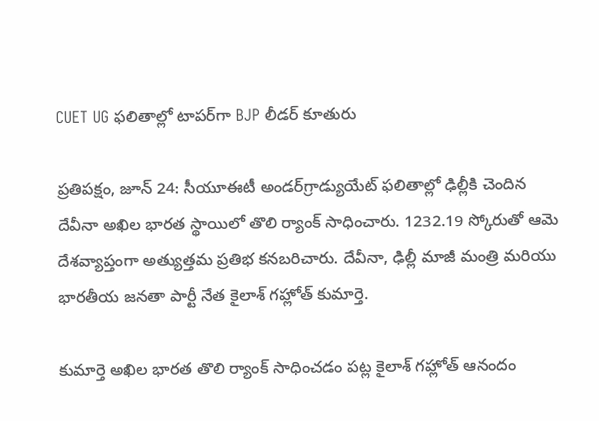CUET UG ఫలితాల్లో టాపర్‌గా BJP లీడర్ కూతురు

ప్రతిపక్షం, జూన్ 24: సీయూఈటీ అండర్‌గ్రాడ్యుయేట్ ఫలితాల్లో ఢిల్లీకి చెందిన దేవీనా అఖిల భారత స్థాయిలో తొలి ర్యాంక్ సాధించారు. 1232.19 స్కోరుతో ఆమె దేశవ్యాప్తంగా అత్యుత్తమ ప్రతిభ కనబరిచారు. దేవీనా, ఢిల్లీ మాజీ మంత్రి మరియు భారతీయ జనతా పార్టీ నేత కైలాశ్ గహ్లోత్ కుమార్తె.

కుమార్తె అఖిల భారత తొలి ర్యాంక్ సాధించడం పట్ల కైలాశ్ గహ్లోత్ ఆనందం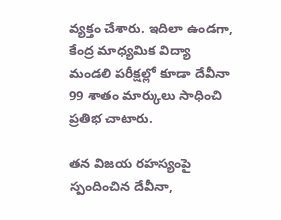వ్యక్తం చేశారు. ఇదిలా ఉండగా, కేంద్ర మాధ్యమిక విద్యా మండలి పరీక్షల్లో కూడా దేవీనా 99 శాతం మార్కులు సాధించి ప్రతిభ చాటారు.

తన విజయ రహస్యంపై స్పందించిన దేవీనా,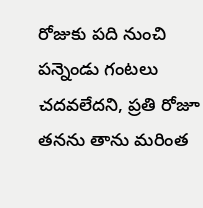రోజుకు పది నుంచి పన్నెండు గంటలు చదవలేదని, ప్రతి రోజూ తనను తాను మరింత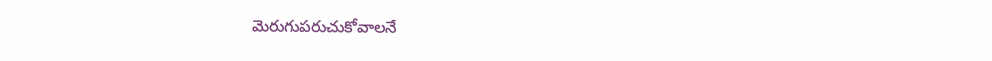మెరుగుపరుచుకోవాలనే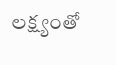లక్ష్యంతో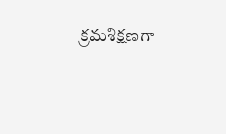క్రమశిక్షణగా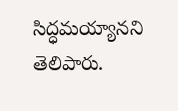సిద్ధమయ్యానని తెలిపారు.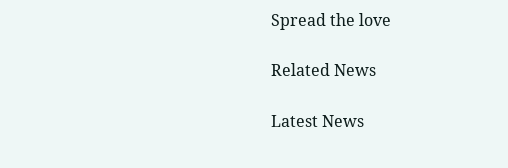Spread the love

Related News

Latest News